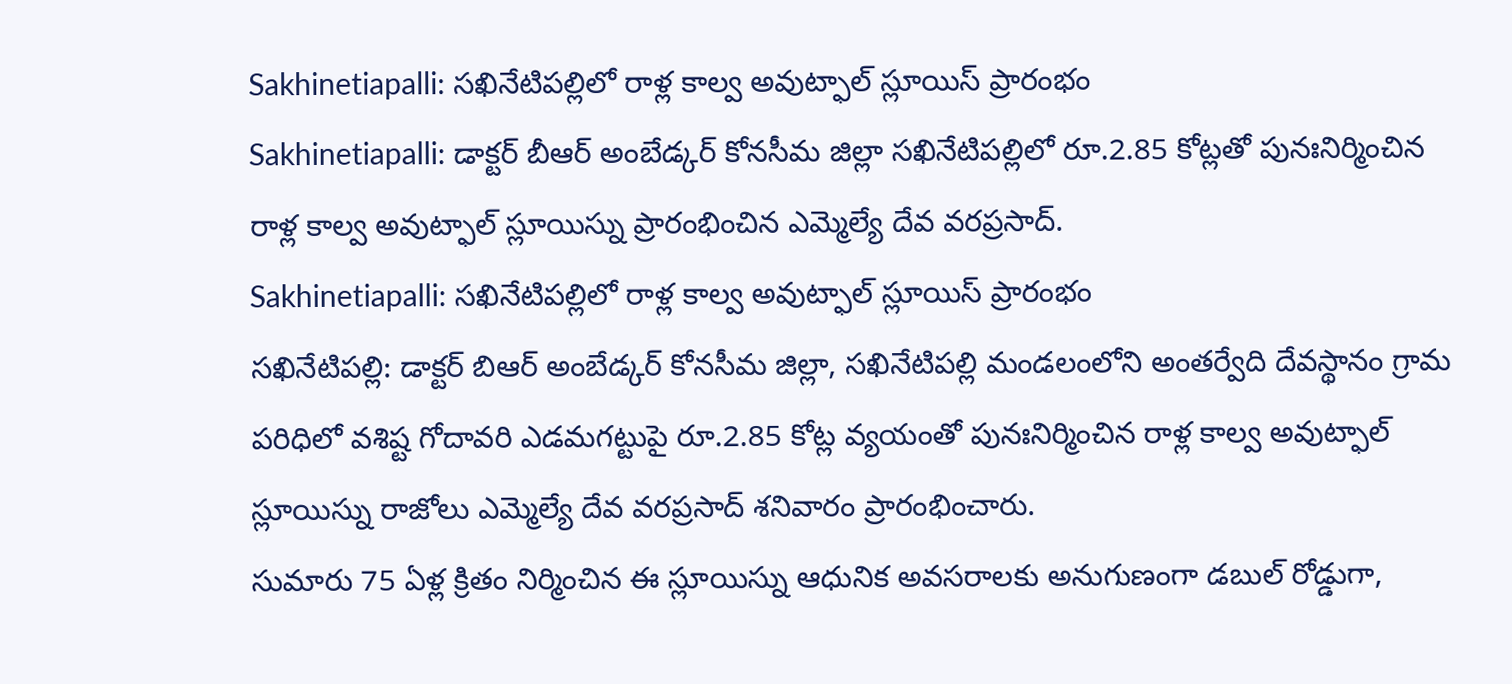Sakhinetiapalli: సఖినేటిపల్లిలో రాళ్ల కాల్వ అవుట్ఫాల్ స్లూయిస్ ప్రారంభం
Sakhinetiapalli: డాక్టర్ బీఆర్ అంబేడ్కర్ కోనసీమ జిల్లా సఖినేటిపల్లిలో రూ.2.85 కోట్లతో పునఃనిర్మించిన రాళ్ల కాల్వ అవుట్ఫాల్ స్లూయిస్ను ప్రారంభించిన ఎమ్మెల్యే దేవ వరప్రసాద్.
Sakhinetiapalli: సఖినేటిపల్లిలో రాళ్ల కాల్వ అవుట్ఫాల్ స్లూయిస్ ప్రారంభం
సఖినేటిపల్లి: డాక్టర్ బిఆర్ అంబేడ్కర్ కోనసీమ జిల్లా, సఖినేటిపల్లి మండలంలోని అంతర్వేది దేవస్థానం గ్రామ పరిధిలో వశిష్ట గోదావరి ఎడమగట్టుపై రూ.2.85 కోట్ల వ్యయంతో పునఃనిర్మించిన రాళ్ల కాల్వ అవుట్ఫాల్ స్లూయిస్ను రాజోలు ఎమ్మెల్యే దేవ వరప్రసాద్ శనివారం ప్రారంభించారు.
సుమారు 75 ఏళ్ల క్రితం నిర్మించిన ఈ స్లూయిస్ను ఆధునిక అవసరాలకు అనుగుణంగా డబుల్ రోడ్డుగా,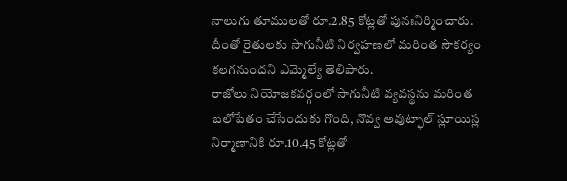నాలుగు తూములతో రూ.2.85 కోట్లతో పునఃనిర్మించారు. దీంతో రైతులకు సాగునీటి నిర్వహణలో మరింత సౌకర్యం కలగనుందని ఎమ్మెల్యే తెలిపారు.
రాజోలు నియోజకవర్గంలో సాగునీటి వ్యవస్థను మరింత బలోపేతం చేసేందుకు గొంది, నొవ్వ అవుట్ఫాల్ స్లూయిస్ల నిర్మాణానికి రూ.10.45 కోట్లతో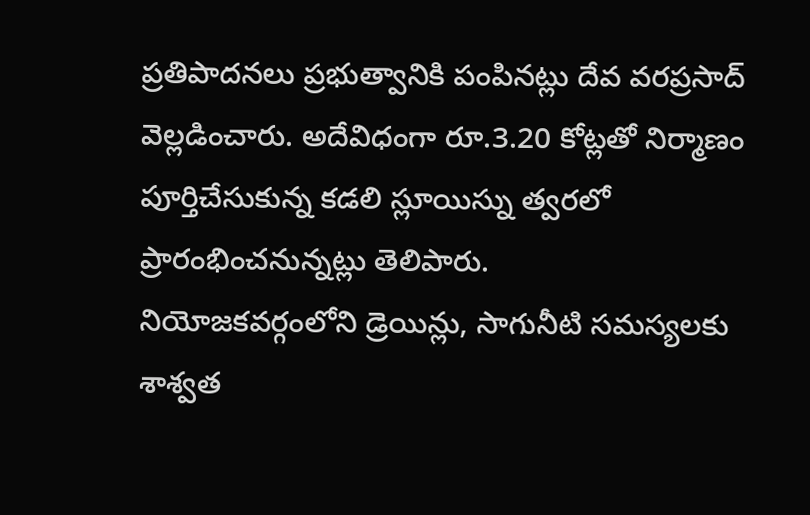ప్రతిపాదనలు ప్రభుత్వానికి పంపినట్లు దేవ వరప్రసాద్ వెల్లడించారు. అదేవిధంగా రూ.3.20 కోట్లతో నిర్మాణం పూర్తిచేసుకున్న కడలి స్లూయిస్ను త్వరలో ప్రారంభించనున్నట్లు తెలిపారు.
నియోజకవర్గంలోని డ్రెయిన్లు, సాగునీటి సమస్యలకు శాశ్వత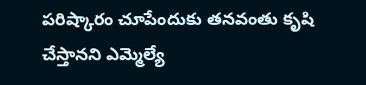పరిష్కారం చూపేందుకు తనవంతు కృషి చేస్తానని ఎమ్మెల్యే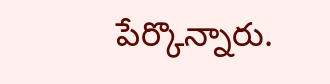పేర్కొన్నారు.